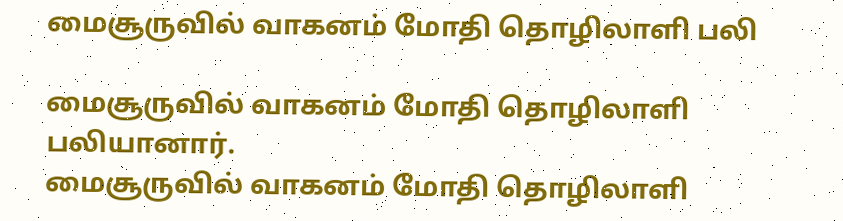மைசூருவில் வாகனம் மோதி தொழிலாளி பலி

மைசூருவில் வாகனம் மோதி தொழிலாளி பலியானார்.
மைசூருவில் வாகனம் மோதி தொழிலாளி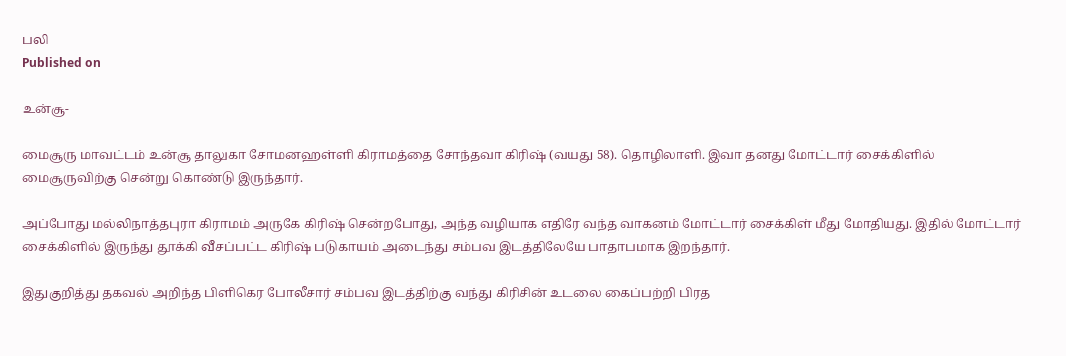பலி
Published on

உன்சூ-

மைசூரு மாவட்டம் உன்சூ தாலுகா சோமனஹள்ளி கிராமத்தை சோந்தவா கிரிஷ் (வயது 58). தொழிலாளி. இவா தனது மோட்டார் சைக்கிளில் மைசூருவிற்கு சென்று கொண்டு இருந்தார்.

அப்போது மல்லிநாத்தபுரா கிராமம் அருகே கிரிஷ் சென்றபோது, அந்த வழியாக எதிரே வந்த வாகனம் மோட்டார் சைக்கிள் மீது மோதியது. இதில் மோட்டார் சைக்கிளில் இருந்து தூக்கி வீசப்பட்ட கிரிஷ் படுகாயம் அடைந்து சம்பவ இடத்திலேயே பாதாபமாக இறந்தார்.

இதுகுறித்து தகவல் அறிந்த பிளிகெர போலீசார் சம்பவ இடத்திற்கு வந்து கிரிசின் உடலை கைப்பற்றி பிரத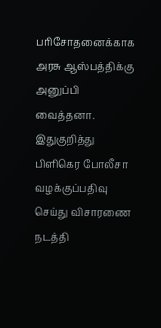பரிசோதனைக்காக அரசு ஆஸ்பத்திக்கு அனுப்பி வைத்தனா. இதுகுறித்து பிளிகெர போலீசா வழக்குப்பதிவு செய்து விசாரணை நடத்தி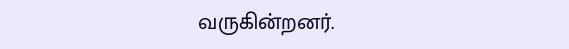வருகின்றனர்.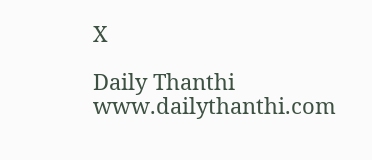X

Daily Thanthi
www.dailythanthi.com